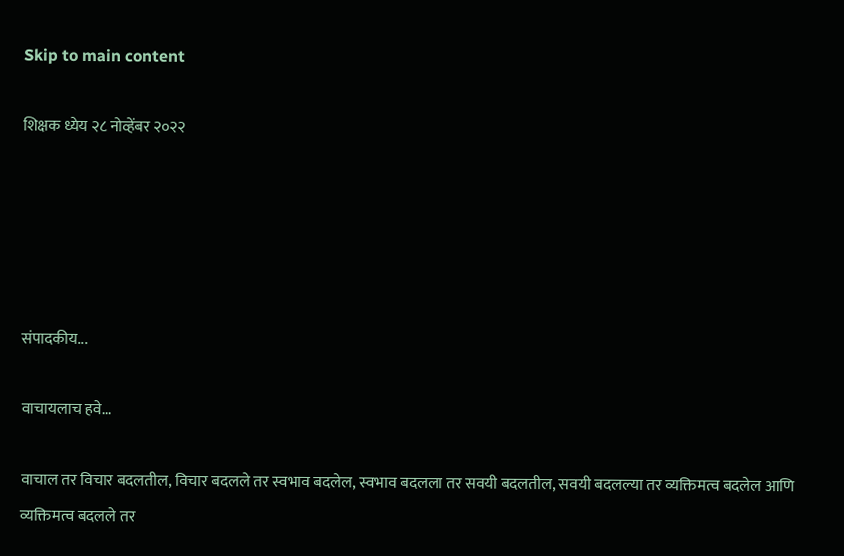Skip to main content

शिक्षक ध्येय २८ नोव्हेंबर २०२२





संपादकीय...

वाचायलाच हवे...

वाचाल तर विचार बदलतील, विचार बदलले तर स्वभाव बदलेल, स्वभाव बदलला तर सवयी बदलतील, सवयी बदलल्या तर व्यक्तिमत्व बदलेल आणि व्यक्तिमत्व बदलले तर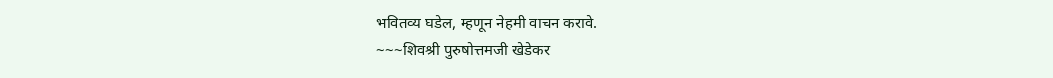भवितव्य घडेल, म्हणून नेहमी वाचन करावे.
~~~शिवश्री पुरुषोत्तमजी खेडेकर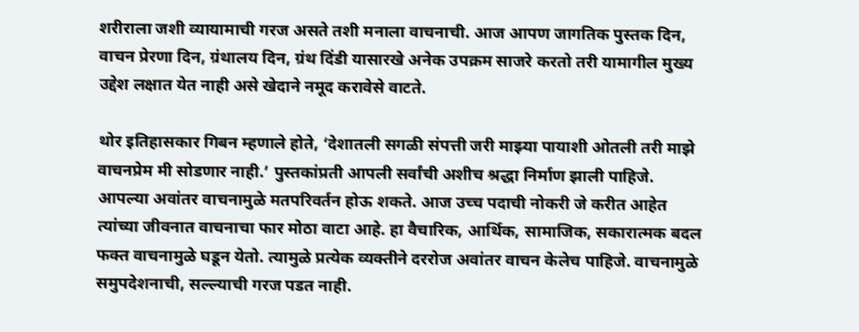शरीराला जशी व्यायामाची गरज असते तशी मनाला वाचनाची. आज आपण जागतिक पुस्तक दिन, वाचन प्रेरणा दिन, ग्रंथालय दिन, ग्रंथ दिंडी यासारखे अनेक उपक्रम साजरे करतो तरी यामागील मुख्य उद्देश लक्षात येत नाही असे खेदाने नमूद करावेसे वाटते.

थोर इतिहासकार गिबन म्हणाले होते, ‘देशातली सगळी संपत्ती जरी माझ्या पायाशी ओतली तरी माझे वाचनप्रेम मी सोडणार नाही.’ पुस्तकांप्रती आपली सर्वांची अशीच श्रद्धा निर्माण झाली पाहिजे. आपल्या अवांतर वाचनामुळे मतपरिवर्तन होऊ शकते. आज उच्च पदाची नोकरी जे करीत आहेत त्यांच्या जीवनात वाचनाचा फार मोठा वाटा आहे. हा वैचारिक, आर्थिक, सामाजिक, सकारात्मक बदल फक्त वाचनामुळे घडून येतो. त्यामुळे प्रत्येक व्यक्तीने दररोज अवांतर वाचन केलेच पाहिजे. वाचनामुळे समुपदेशनाची, सल्ल्याची गरज पडत नाही.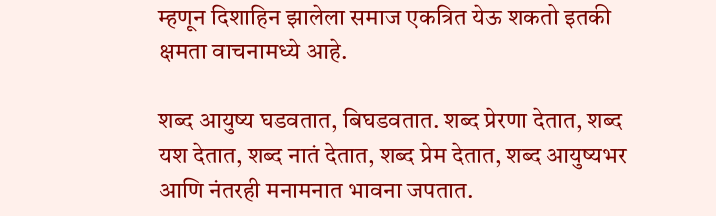म्हणून दिशाहिन झालेला समाज एकत्रित येऊ शकतो इतकी क्षमता वाचनामध्ये आहे.

शब्द आयुष्य घडवतात, बिघडवतात. शब्द प्रेरणा देतात, शब्द यश देतात, शब्द नातं देतात, शब्द प्रेम देतात, शब्द आयुष्यभर आणि नंतरही मनामनात भावना जपतात.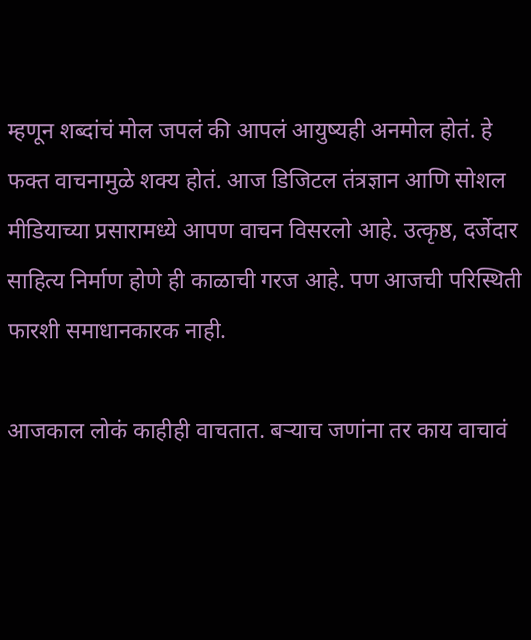म्हणून शब्दांचं मोल जपलं की आपलं आयुष्यही अनमोल होतं. हे फक्त वाचनामुळे शक्य होतं. आज डिजिटल तंत्रज्ञान आणि सोशल मीडियाच्या प्रसारामध्ये आपण वाचन विसरलो आहे. उत्कृष्ठ, दर्जेदार साहित्य निर्माण होणे ही काळाची गरज आहे. पण आजची परिस्थिती फारशी समाधानकारक नाही.

आजकाल लोकं काहीही वाचतात. बऱ्याच जणांना तर काय वाचावं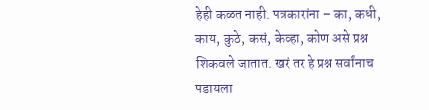हेही कळत नाही. पत्रकारांना – का, कधी, काय, कुठे, कसं, केव्हा, कोण असे प्रश्न शिकवले जातात. खरं तर हे प्रश्न सर्वांनाच पडायला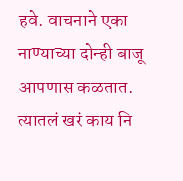हवे. वाचनाने एका नाण्याच्या दोन्ही बाजू आपणास कळतात. त्यातलं खरं काय नि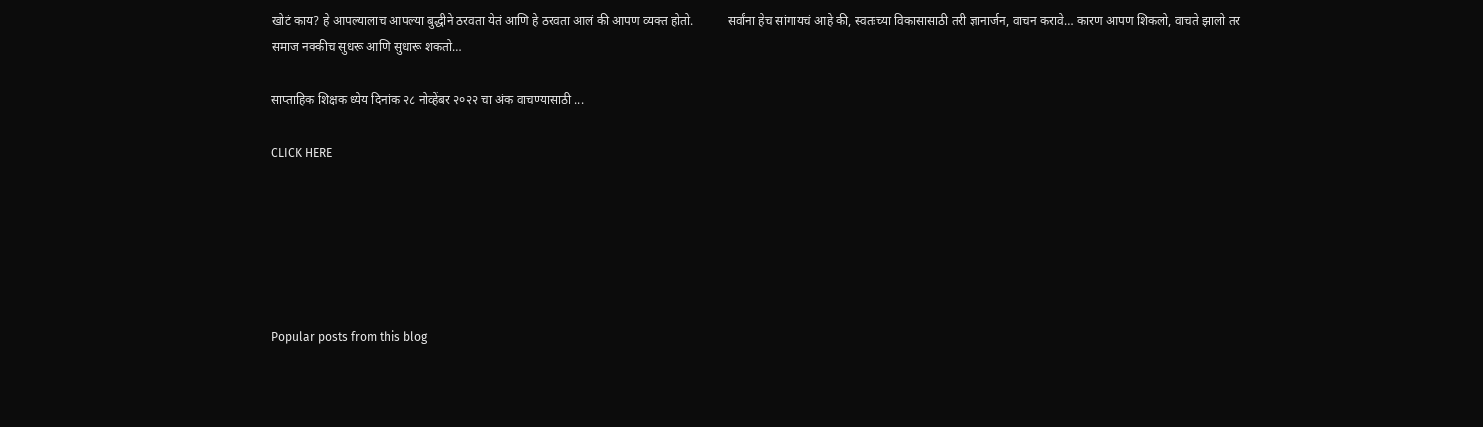खोटं काय? हे आपल्यालाच आपल्या बुद्धीने ठरवता येतं आणि हे ठरवता आलं की आपण व्यक्त होतो.           सर्वांना हेच सांगायचं आहे की, स्वतःच्या विकासासाठी तरी ज्ञानार्जन, वाचन करावे… कारण आपण शिकलो, वाचते झालो तर समाज नक्कीच सुधरू आणि सुधारू शकतो…

साप्ताहिक शिक्षक ध्येय दिनांक २८ नोव्हेंबर २०२२ चा अंक वाचण्यासाठी ...

CLICK HERE






Popular posts from this blog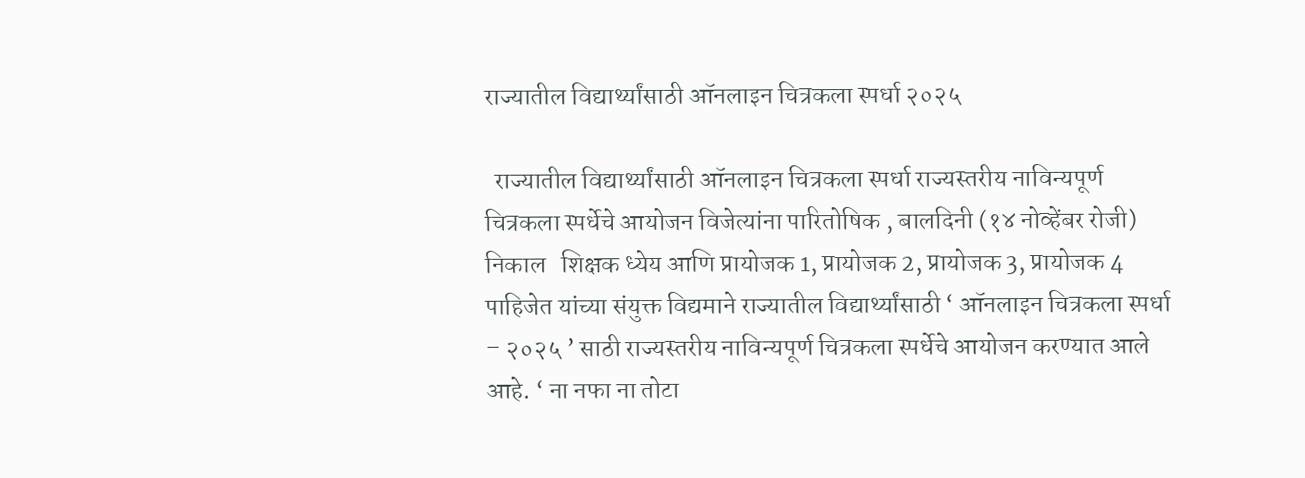राज्यातील विद्यार्थ्यांसाठी ऑनलाइन चित्रकला स्पर्धा २०२५

  राज्यातील विद्यार्थ्यांसाठी ऑनलाइन चित्रकला स्पर्धा राज्यस्तरीय नाविन्यपूर्ण चित्रकला स्पर्धेचे आयोजन विजेत्यांना पारितोषिक , बालदिनी (१४ नोव्हेंबर रोजी) निकाल   शिक्षक ध्येय आणि प्रायोजक 1, प्रायोजक 2, प्रायोजक 3, प्रायोजक 4 पाहिजेत यांच्या संयुक्त विद्यमाने राज्यातील विद्यार्थ्यांसाठी ‘ ऑनलाइन चित्रकला स्पर्धा – २०२५ ’ साठी राज्यस्तरीय नाविन्यपूर्ण चित्रकला स्पर्धेचे आयोजन करण्यात आले आहे. ‘ ना नफा ना तोटा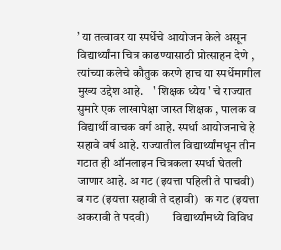’ या तत्वावर या स्पर्धेचे आयोजन केले असून विद्यार्थ्यांना चित्र काढण्यासाठी प्रोत्साहन देणे , त्यांच्या कलेचे कौतुक करणे हाच या स्पर्धेमागील मुख्य उद्देश आहे.    ' शिक्षक ध्येय ' चे राज्यात सुमारे एक लाखापेक्षा जास्त शिक्षक , पालक व विद्यार्थी वाचक वर्ग आहे. स्पर्धा आयोजनाचे हे सहावे वर्ष आहे. राज्यातील विद्यार्थ्यांमधून तीन गटात ही ऑनलाइन चित्रकला स्पर्धा घेतली जाणार आहे. अ गट (इयत्ता पहिली ते पाचवी) ब गट (इयत्ता सहावी ते दहावी)   क गट (इयत्ता अकरावी ते पदवी)          विद्यार्थ्यांमध्ये विविध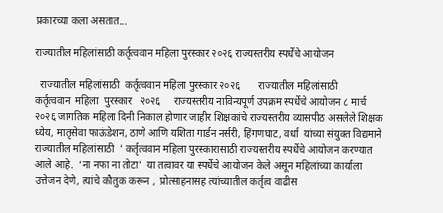प्रकारच्या कला असतात...

राज्यातील महिलांसाठी कर्तृत्ववान महिला पुरस्कार २०२६ राज्यस्तरीय स्पर्धेचे आयोजन

  राज्यातील महिलांसाठी  कर्तृत्ववान महिला पुरस्कार २०२६       राज्यातील महिलांसाठी     कर्तृत्ववान  महिला  पुरस्कार   २०२६     राज्यस्तरीय नाविन्यपूर्ण उपक्रम स्पर्धेचे आयोजन ८ मार्च २०२६ जागतिक महिला दिनी निकाल होणार जाहीर शिक्षकांचे राज्यस्तरीय व्यासपीठ असलेले शिक्षक ध्येय, मातृसेवा फाऊंडेशन, ठाणे आणि यशिता गार्डन नर्सरी, हिंगणघाट, वर्धा  यांच्या संयुक्त विद्यमाने     राज्यातील महिलांसाठी  ' कर्तृत्ववान महिला पुरस्कारासाठी राज्यस्तरीय स्पर्धेचे आयोजन करण्यात आले आहे.  ‘ना नफा ना तोटा’  या तत्वावर या स्पर्धेचे आयोजन केले असून महिलांच्या कार्याला उत्तेजन देणे, त्यांचे कौतुक करून ,  प्रोत्साहनासह त्यांच्यातील कर्तृत्व वाढीस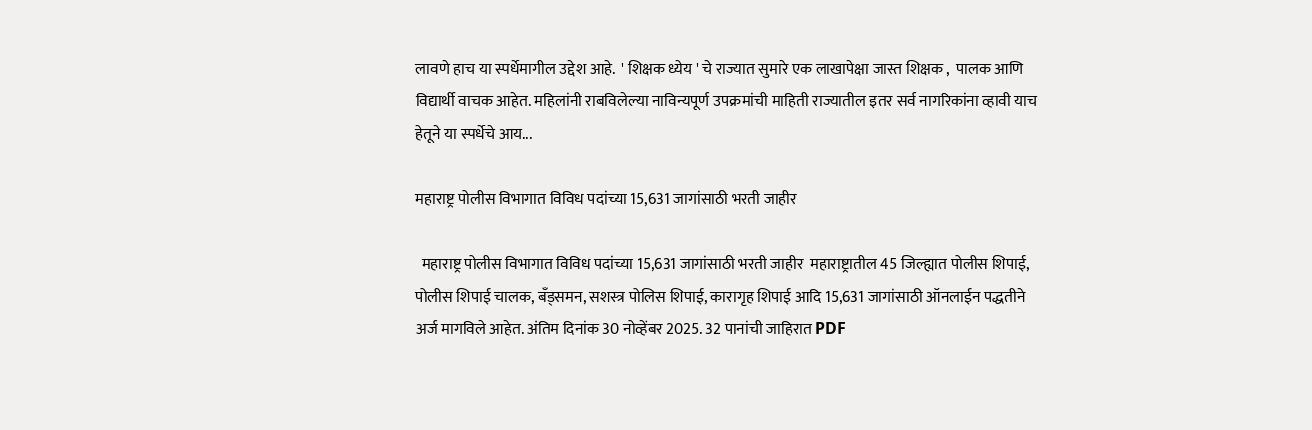लावणे हाच या स्पर्धेमागील उद्देश आहे.  ' शिक्षक ध्येय ' चे राज्यात सुमारे एक लाखापेक्षा जास्त शिक्षक ,  पालक आणि विद्यार्थी वाचक आहेत. महिलांनी राबविलेल्या नाविन्यपूर्ण उपक्रमांची माहिती राज्यातील इतर सर्व नागरिकांना व्हावी याच हेतूने या स्पर्धेचे आय...

महाराष्ट्र पोलीस विभागात विविध पदांच्या 15,631 जागांसाठी भरती जाहीर

  महाराष्ट्र पोलीस विभागात विविध पदांच्या 15,631 जागांसाठी भरती जाहीर  महाराष्ट्रातील 45 जिल्ह्यात पोलीस शिपाई, पोलीस शिपाई चालक, बँड्समन, सशस्त्र पोलिस शिपाई, कारागृह शिपाई आदि 15,631 जागांसाठी ऑनलाईन पद्धतीने अर्ज मागविले आहेत. अंतिम दिनांक 30 नोव्हेंबर 2025. 32 पानांची जाहिरात PDF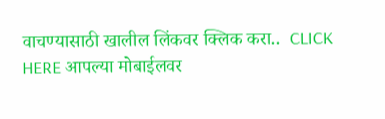वाचण्यासाठी खालील लिंकवर क्लिक करा..  CLICK HERE आपल्या मोबाईलवर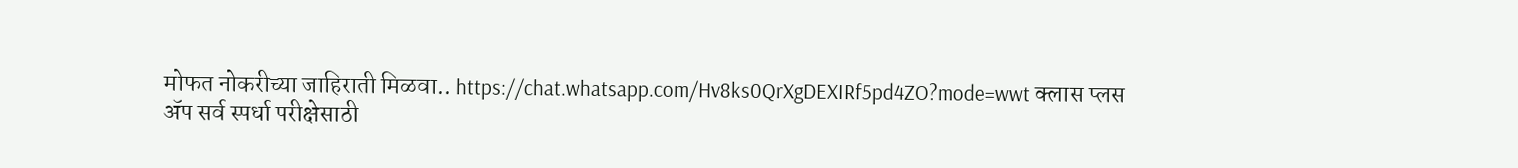मोफत नोकरीच्या जाहिराती मिळवा.. https://chat.whatsapp.com/Hv8ks0QrXgDEXIRf5pd4ZO?mode=wwt क्लास प्लस ॲप सर्व स्पर्धा परीक्षेसाठी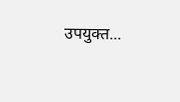उपयुक्त...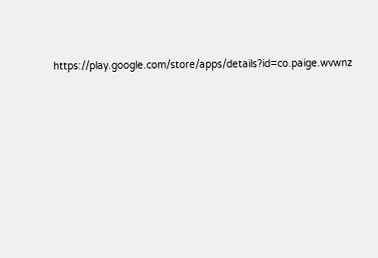https://play.google.com/store/apps/details?id=co.paige.wvwnz